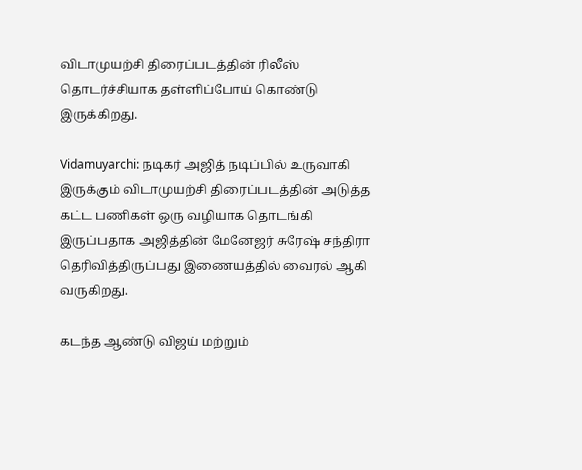விடாமுயற்சி திரைப்படத்தின் ரிலீஸ் தொடர்ச்சியாக தள்ளிப்போய் கொண்டு இருக்கிறது.

Vidamuyarchi: நடிகர் அஜித் நடிப்பில் உருவாகி இருக்கும் விடாமுயற்சி திரைப்படத்தின் அடுத்த கட்ட பணிகள் ஒரு வழியாக தொடங்கி இருப்பதாக அஜித்தின் மேனேஜர் சுரேஷ் சந்திரா தெரிவித்திருப்பது இணையத்தில் வைரல் ஆகி வருகிறது.

கடந்த ஆண்டு விஜய் மற்றும்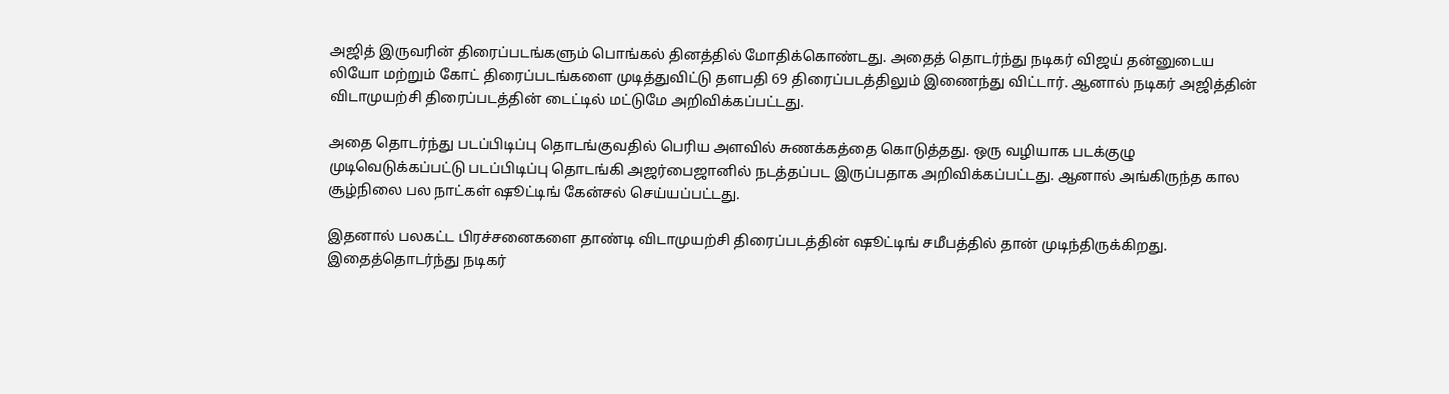அஜித் இருவரின் திரைப்படங்களும் பொங்கல் தினத்தில் மோதிக்கொண்டது. அதைத் தொடர்ந்து நடிகர் விஜய் தன்னுடைய லியோ மற்றும் கோட் திரைப்படங்களை முடித்துவிட்டு தளபதி 69 திரைப்படத்திலும் இணைந்து விட்டார். ஆனால் நடிகர் அஜித்தின் விடாமுயற்சி திரைப்படத்தின் டைட்டில் மட்டுமே அறிவிக்கப்பட்டது.

அதை தொடர்ந்து படப்பிடிப்பு தொடங்குவதில் பெரிய அளவில் சுணக்கத்தை கொடுத்தது. ஒரு வழியாக படக்குழு முடிவெடுக்கப்பட்டு படப்பிடிப்பு தொடங்கி அஜர்பைஜானில் நடத்தப்பட இருப்பதாக அறிவிக்கப்பட்டது. ஆனால் அங்கிருந்த கால சூழ்நிலை பல நாட்கள் ஷூட்டிங் கேன்சல் செய்யப்பட்டது.

இதனால் பலகட்ட பிரச்சனைகளை தாண்டி விடாமுயற்சி திரைப்படத்தின் ஷூட்டிங் சமீபத்தில் தான் முடிந்திருக்கிறது. இதைத்தொடர்ந்து நடிகர்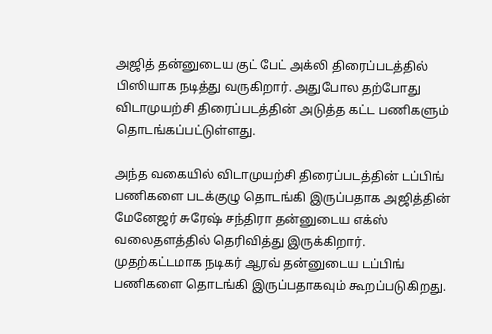அஜித் தன்னுடைய குட் பேட் அக்லி திரைப்படத்தில் பிஸியாக நடித்து வருகிறார். அதுபோல தற்போது விடாமுயற்சி திரைப்படத்தின் அடுத்த கட்ட பணிகளும் தொடங்கப்பட்டுள்ளது.

அந்த வகையில் விடாமுயற்சி திரைப்படத்தின் டப்பிங் பணிகளை படக்குழு தொடங்கி இருப்பதாக அஜித்தின் மேனேஜர் சுரேஷ் சந்திரா தன்னுடைய எக்ஸ் வலைதளத்தில் தெரிவித்து இருக்கிறார். முதற்கட்டமாக நடிகர் ஆரவ் தன்னுடைய டப்பிங் பணிகளை தொடங்கி இருப்பதாகவும் கூறப்படுகிறது.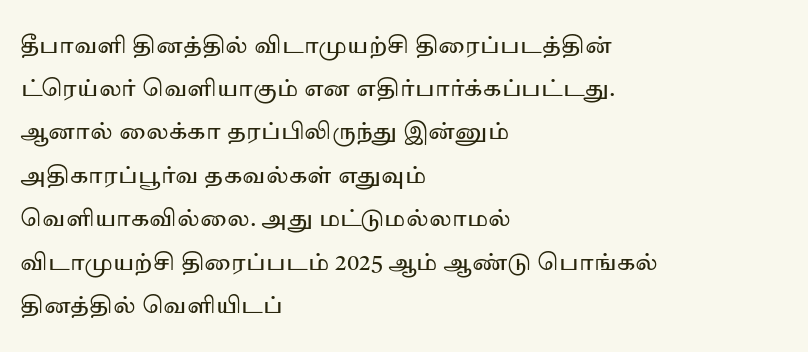தீபாவளி தினத்தில் விடாமுயற்சி திரைப்படத்தின் ட்ரெய்லர் வெளியாகும் என எதிர்பார்க்கப்பட்டது. ஆனால் லைக்கா தரப்பிலிருந்து இன்னும் அதிகாரப்பூர்வ தகவல்கள் எதுவும் வெளியாகவில்லை. அது மட்டுமல்லாமல் விடாமுயற்சி திரைப்படம் 2025 ஆம் ஆண்டு பொங்கல் தினத்தில் வெளியிடப்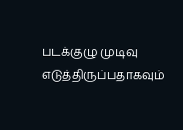படக்குழு முடிவு எடுத்திருப்பதாகவும்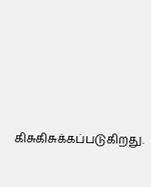கிசுகிசுக்கப்படுகிறது.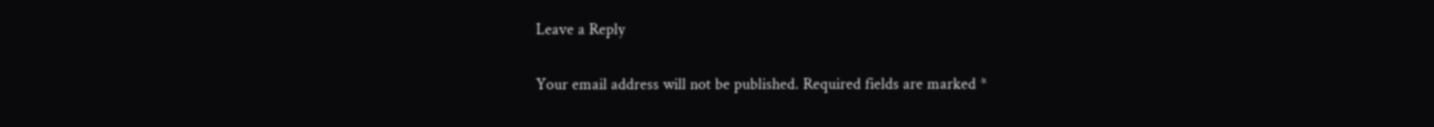Leave a Reply

Your email address will not be published. Required fields are marked *